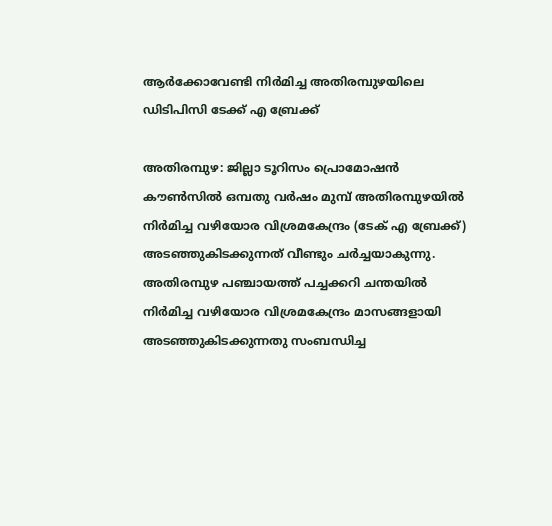ആർക്കോവേണ്ടി നിർമിച്ച അതിരമ്പുഴയിലെ ഡിടിപിസി ടേക്ക് എ ബ്രേക്ക്

അതിരമ്പുഴ: ജില്ലാ ടൂറിസം പ്രൊമോഷൻ കൗൺസിൽ ഒമ്പതു വർഷം മുമ്പ് അതിരമ്പുഴയിൽ നിർമിച്ച വഴിയോര വിശ്രമകേന്ദ്രം (ടേക് എ ബ്രേക്ക്) അടഞ്ഞുകിടക്കുന്നത് വീണ്ടും ചർച്ചയാകുന്നു. അതിരമ്പുഴ പഞ്ചായത്ത് പച്ചക്കറി ചന്തയിൽ നിർമിച്ച വഴിയോര വിശ്രമകേന്ദ്രം മാസങ്ങളായി അടഞ്ഞുകിടക്കുന്നതു സംബന്ധിച്ച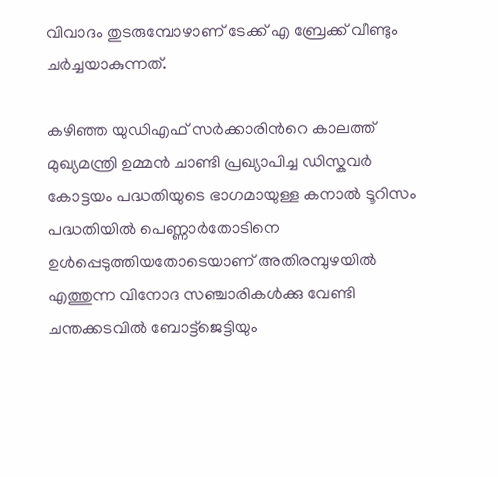വിവാദം തുടരുമ്പോഴാണ് ടേക്ക് എ ബ്രേക്ക് വീണ്ടും ചർച്ചയാകുന്നത്.

കഴിഞ്ഞ യുഡിഎഫ് സർക്കാരിന്‍റെ കാലത്ത് മുഖ്യമന്ത്രി ഉമ്മൻ ചാണ്ടി പ്രഖ്യാപിച്ച ഡിസ്കവർ കോട്ടയം പദ്ധതിയുടെ ഭാഗമായുള്ള കനാൽ ടൂറിസം പദ്ധതിയിൽ പെണ്ണാർതോടിനെ ഉൾപ്പെടുത്തിയതോടെയാണ് അതിരമ്പുഴയിൽ എത്തുന്ന വിനോദ സഞ്ചാരികൾക്കു വേണ്ടി ചന്തക്കടവിൽ ബോട്ട്ജെട്ടിയും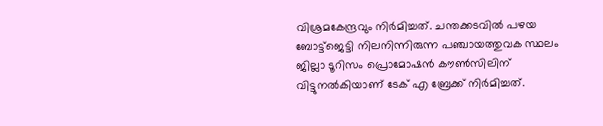വിശ്രമകേന്ദ്രവും നിർമിച്ചത്. ചന്തക്കടവിൽ പഴയ ബോട്ട്ജെട്ടി നിലനിന്നിരുന്ന പഞ്ചായത്തുവക സ്ഥലം ജില്ലാ ടൂറിസം പ്രൊമോഷൻ കൗൺസിലിന് വിട്ടുനൽകിയാണ് ടേക് എ ബ്രേക്ക് നിർമിച്ചത്.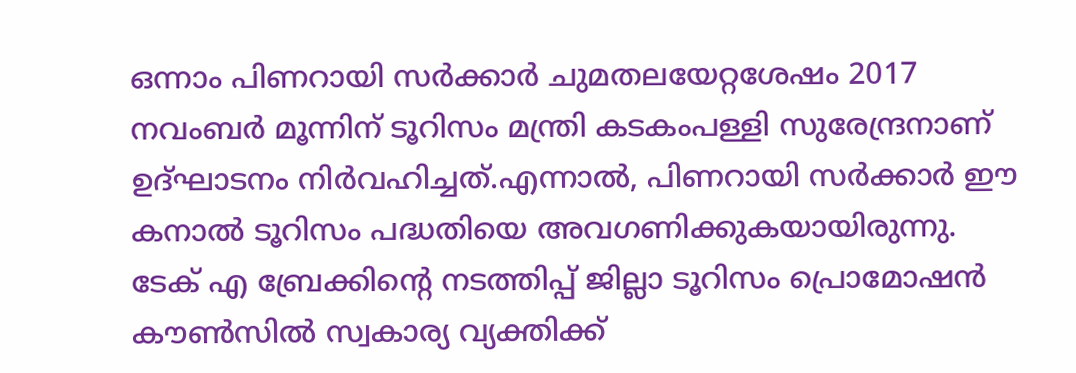ഒന്നാം പിണറായി സർക്കാർ ചുമതലയേറ്റശേഷം 2017 നവംബർ മൂന്നിന് ടൂറിസം മന്ത്രി കടകംപള്ളി സുരേന്ദ്രനാണ് ഉദ്ഘാടനം നിർവഹിച്ചത്.എന്നാൽ, പിണറായി സർക്കാർ ഈ കനാൽ ടൂറിസം പദ്ധതിയെ അവഗണിക്കുകയായിരുന്നു. ടേക് എ ബ്രേക്കിന്‍റെ നടത്തിപ്പ് ജില്ലാ ടൂറിസം പ്രൊമോഷൻ കൗൺസിൽ സ്വകാര്യ വ്യക്തിക്ക്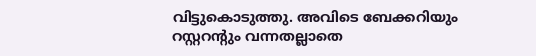വിട്ടുകൊടുത്തു. അവിടെ ബേക്കറിയും റസ്റ്ററന്‍റും വന്നതല്ലാതെ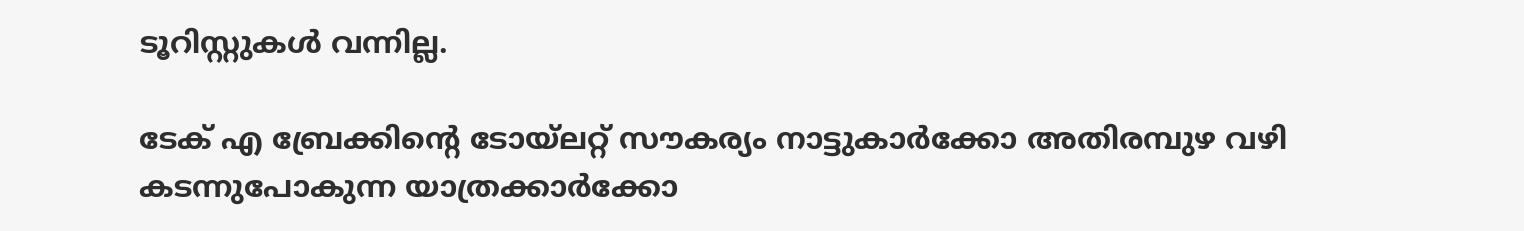ടൂറിസ്റ്റുകൾ വന്നില്ല.

ടേക് എ ബ്രേക്കിന്‍റെ ടോയ്‌ലറ്റ് സൗകര്യം നാട്ടുകാർക്കോ അതിരമ്പുഴ വഴി കടന്നുപോകുന്ന യാത്രക്കാർക്കോ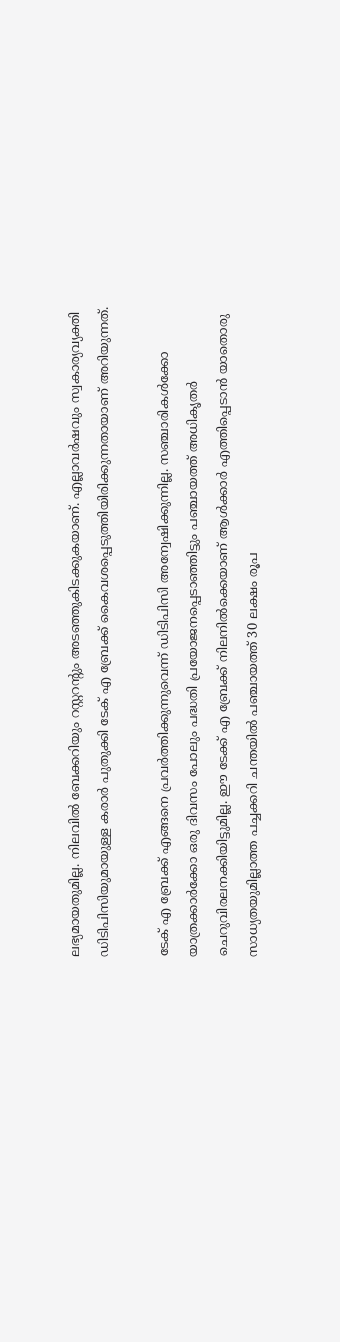ലഭ്യമായതുമില്ല. നിലവിൽ ബേക്കറിയും റസ്റ്ററന്‍റും അടഞ്ഞുകിടക്കുകയാണ്. എല്ലാവർഷവും സ്വകാര്യവ്യക്തി ഡിടിപിസിയുമായുള്ള കരാർ പുതുക്കി ടേക് എ ബ്രേക്ക് കൈവശപ്പെടുത്തിയിരിക്കുന്നതായാണ് അറിയുന്നത്.

ടേക് എ ബ്രേക്ക് എങ്ങനെ പ്രവർത്തിക്കുന്നുവെന്ന് ഡിടിപിസി അന്വേഷിക്കുന്നില്ല. സഞ്ചാരികൾക്കോ യാത്രക്കാർക്കോ ഒരു ദിവസം പോലും പദ്ധതി പ്രയോജനപ്പെടാഞ്ഞിട്ടും പഞ്ചായത്ത് അധികൃതർ ചെറുവിരലനക്കിയിട്ടുമില്ല. ഈ ടേക്ക് എ ബ്രേക്ക് നിലനിൽക്കെയാണ് ആൾക്കാർ എത്തിപ്പെടാൻ യാതൊരു സാധ്യതയുമില്ലാത്ത പച്ചക്കറി ചന്തയിൽ പഞ്ചായത്ത് 30 ലക്ഷം രൂപ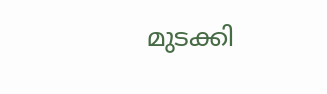മുടക്കി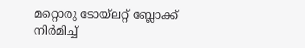മറ്റൊരു ടോയ്‌ലറ്റ് ബ്ലോക്ക് നിർമിച്ച്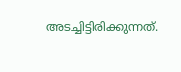അടച്ചിട്ടിരിക്കുന്നത്.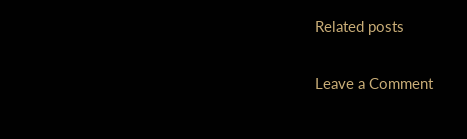Related posts

Leave a Comment